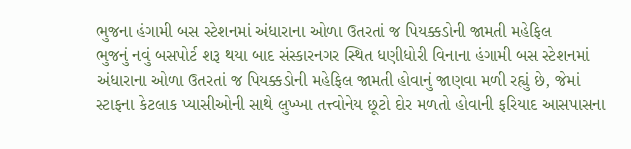ભુજના હંગામી બસ સ્ટેશનમાં અંધારાના ઓળા ઉતરતાં જ પિયક્કડોની જામતી મહેફિલ
ભુજનું નવું બસપોર્ટ શરૂ થયા બાદ સંસ્કારનગર સ્થિત ધણીધોરી વિનાના હંગામી બસ સ્ટેશનમાં અંધારાના ઓળા ઉતરતાં જ પિયક્કડોની મહેફિલ જામતી હોવાનું જાણવા મળી રહ્યું છે, જેમાં સ્ટાફના કેટલાક પ્યાસીઓની સાથે લુખ્ખા તત્ત્વોનેય છૂટો દોર મળતો હોવાની ફરિયાદ આસપાસના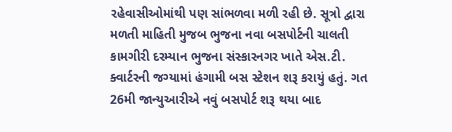રહેવાસીઓમાંથી પણ સાંભળવા મળી રહી છે. સૂત્રો દ્વારા મળતી માહિતી મુજબ ભુજના નવા બસપોર્ટની ચાલતી કામગીરી દરમ્યાન ભુજના સંસ્કારનગર ખાતે એસ.ટી. ક્વાર્ટરની જગ્યામાં હંગામી બસ સ્ટેશન શરૂ કરાયું હતું. ગત 26મી જાન્યુઆરીએ નવું બસપોર્ટ શરૂ થયા બાદ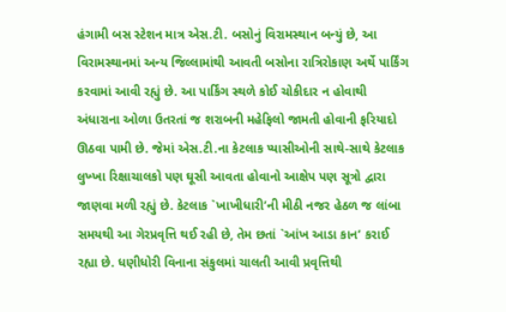હંગામી બસ સ્ટેશન માત્ર એસ.ટી. બસોનું વિરામસ્થાન બન્યું છે, આ વિરામસ્થાનમાં અન્ય જિલ્લામાંથી આવતી બસોના રાત્રિરોકાણ અર્થે પાર્કિંગ કરવામાં આવી રહ્યું છે. આ પાર્કિંગ સ્થળે કોઈ ચોકીદાર ન હોવાથી અંધારાના ઓળા ઉતરતાં જ શરાબની મહેફિલો જામતી હોવાની ફરિયાદો ઊઠવા પામી છે. જેમાં એસ.ટી.ના કેટલાક પ્યાસીઓની સાથે-સાથે કેટલાક લુખ્ખા રિક્ષાચાલકો પણ ઘૂસી આવતા હોવાનો આક્ષેપ પણ સૂત્રો દ્વારા જાણવા મળી રહ્યું છે. કેટલાક `ખાખીધારી’ની મીઠી નજર હેઠળ જ લાંબા સમયથી આ ગેરપ્રવૃત્તિ થઈ રહી છે, તેમ છતાં `આંખ આડા કાન’ કરાઈ રહ્યા છે. ધણીધોરી વિનાના સંકુલમાં ચાલતી આવી પ્રવૃત્તિથી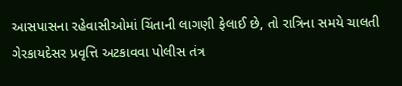આસપાસના રહેવાસીઓમાં ચિંતાની લાગણી ફેલાઈ છે, તો રાત્રિના સમયે ચાલતી ગેરકાયદેસર પ્રવૃત્તિ અટકાવવા પોલીસ તંત્ર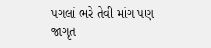પગલાં ભરે તેવી માંગ પણ જાગૃત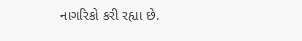નાગરિકો કરી રહ્યા છે.